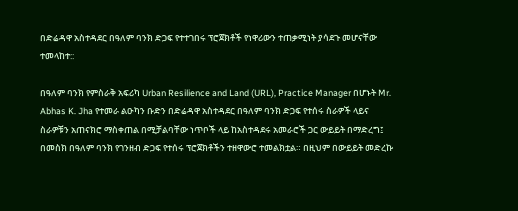በድሬዳዋ አስተዳደር በዓለም ባንክ ድጋፍ የተተገበሩ ፕሮጀክቶች የነዋሪውን ተጠቃሚነት ያሳደጉ መሆናቸው ተመላከተ::

በዓለም ባንክ የምስራቅ አፍሪካ Urban Resilience and Land (URL), Practice Manager በሆኑት Mr. Abhas K. Jha የተመራ ልዑካን ቡድን በድሬዳዋ አስተዳደር በዓለም ባንክ ድጋፍ የተሰሩ ስራዎች ላይና ስራዎቹን አጠናክሮ ማስቀጠል በሚቻልባቸው ነጥቦች ላይ ከአስተዳደሩ አመራሮች ጋር ውይይት በማድረግ፤ በመስክ በዓለም ባንክ የገንዘብ ድጋፍ የተሰሩ ፕሮጀክቶችን ተዘዋውሮ ተመልክቷል። በዚህም በውይይት መድረኩ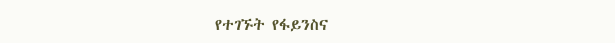የተገኙት የፋይንስና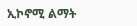ኢኮኖሚ ልማት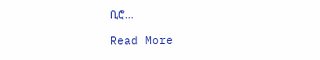ቢሮ…

Read More